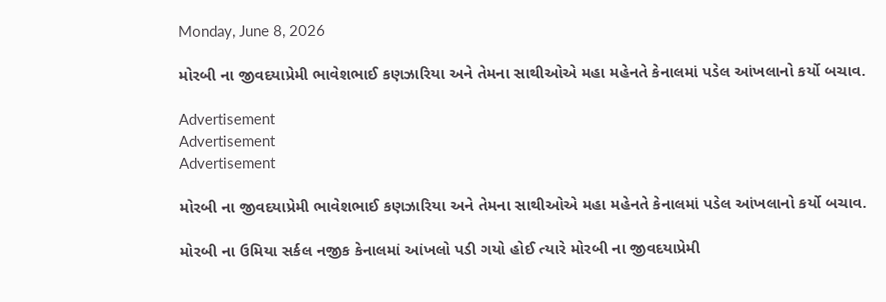Monday, June 8, 2026

મોરબી ના જીવદયાપ્રેમી ભાવેશભાઈ કણઝારિયા અને તેમના સાથીઓએ મહા મહેનતે કેનાલમાં પડેલ આંખલાનો કર્યો બચાવ.

Advertisement
Advertisement
Advertisement

મોરબી ના જીવદયાપ્રેમી ભાવેશભાઈ કણઝારિયા અને તેમના સાથીઓએ મહા મહેનતે કેનાલમાં પડેલ આંખલાનો કર્યો બચાવ.

મોરબી ના ઉમિયા સર્કલ નજીક કેનાલમાં આંખલો પડી ગયો હોઈ ત્યારે મોરબી ના જીવદયાપ્રેમી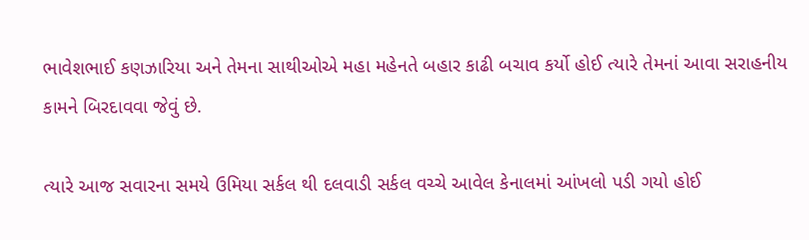ભાવેશભાઈ કણઝારિયા અને તેમના સાથીઓએ મહા મહેનતે બહાર કાઢી બચાવ કર્યો હોઈ ત્યારે તેમનાં આવા સરાહનીય કામને બિરદાવવા જેવું છે.

ત્યારે આજ સવારના સમયે ઉમિયા સર્કલ થી દલવાડી સર્કલ વચ્ચે આવેલ કેનાલમાં આંખલો પડી ગયો હોઈ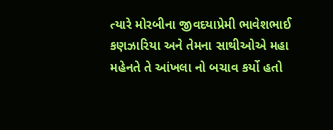ત્યારે મોરબીના જીવદયાપ્રેમી ભાવેશભાઈ કણઝારિયા અને તેમના સાથીઓએ મહા મહેનતે તે આંખલા નો બચાવ કર્યો હતો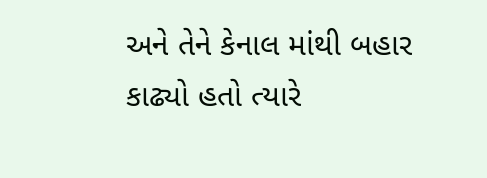અને તેને કેનાલ માંથી બહાર કાઢ્યો હતો ત્યારે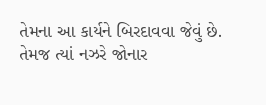તેમના આ કાર્યને બિરદાવવા જેવું છે.
તેમજ ત્યાં નઝરે જોનાર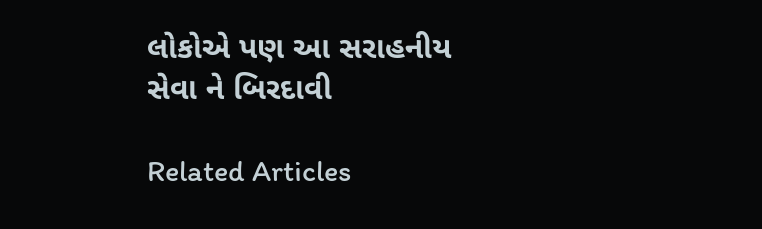લોકોએ પણ આ સરાહનીય સેવા ને બિરદાવી

Related Articles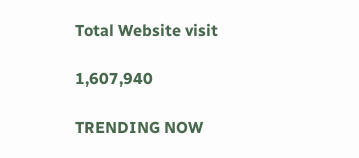Total Website visit

1,607,940

TRENDING NOW